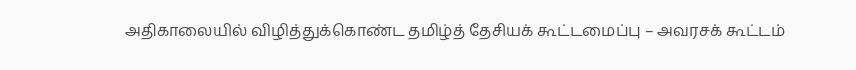அதிகாலையில் விழித்துக்கொண்ட தமிழ்த் தேசியக் கூட்டமைப்பு – அவரசக் கூட்டம்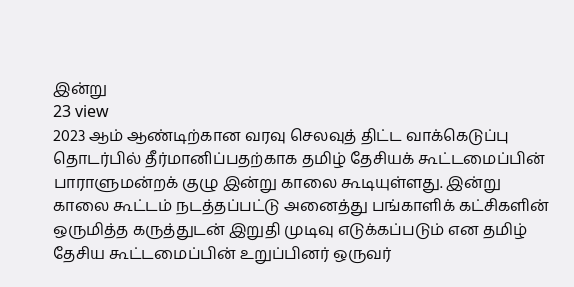இன்று
23 view
2023 ஆம் ஆண்டிற்கான வரவு செலவுத் திட்ட வாக்கெடுப்பு தொடர்பில் தீர்மானிப்பதற்காக தமிழ் தேசியக் கூட்டமைப்பின் பாராளுமன்றக் குழு இன்று காலை கூடியுள்ளது. இன்று காலை கூட்டம் நடத்தப்பட்டு அனைத்து பங்காளிக் கட்சிகளின் ஒருமித்த கருத்துடன் இறுதி முடிவு எடுக்கப்படும் என தமிழ் தேசிய கூட்டமைப்பின் உறுப்பினர் ஒருவர்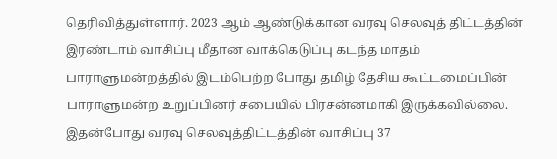தெரிவித்துள்ளார். 2023 ஆம் ஆண்டுக்கான வரவு செலவுத் திட்டத்தின் இரண்டாம் வாசிப்பு மீதான வாக்கெடுப்பு கடந்த மாதம் பாராளுமன்றத்தில் இடம்பெற்ற போது தமிழ் தேசிய கூட்டமைப்பின் பாராளுமன்ற உறுப்பினர் சபையில் பிரசன்னமாகி இருக்கவில்லை. இதன்போது வரவு செலவுத்திட்டத்தின் வாசிப்பு 37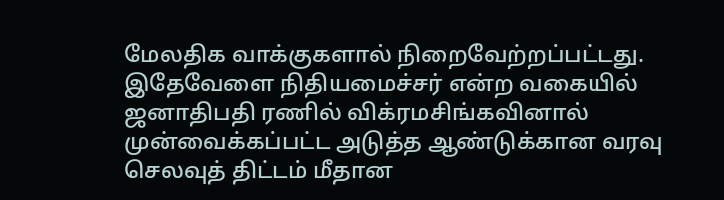மேலதிக வாக்குகளால் நிறைவேற்றப்பட்டது. இதேவேளை நிதியமைச்சர் என்ற வகையில் ஜனாதிபதி ரணில் விக்ரமசிங்கவினால் முன்வைக்கப்பட்ட அடுத்த ஆண்டுக்கான வரவு செலவுத் திட்டம் மீதான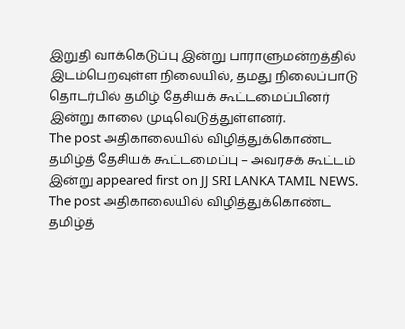இறுதி வாக்கெடுப்பு இன்று பாராளுமன்றத்தில் இடம்பெறவுள்ள நிலையில், தமது நிலைப்பாடு தொடர்பில் தமிழ் தேசியக் கூட்டமைப்பினர் இன்று காலை முடிவெடுத்துள்ளனர்.
The post அதிகாலையில் விழித்துக்கொண்ட தமிழ்த் தேசியக் கூட்டமைப்பு – அவரசக் கூட்டம் இன்று appeared first on JJ SRI LANKA TAMIL NEWS.
The post அதிகாலையில் விழித்துக்கொண்ட தமிழ்த்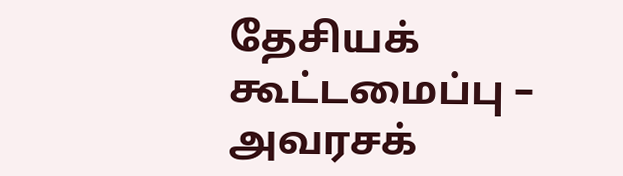தேசியக் கூட்டமைப்பு – அவரசக்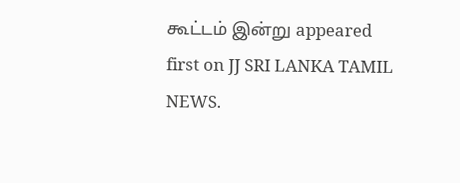கூட்டம் இன்று appeared first on JJ SRI LANKA TAMIL NEWS.